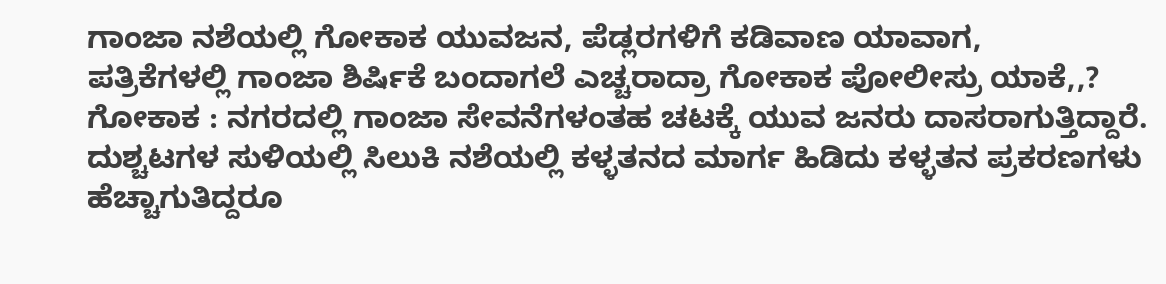ಗಾಂಜಾ ನಶೆಯಲ್ಲಿ ಗೋಕಾಕ ಯುವಜನ, ಪೆಡ್ಲರಗಳಿಗೆ ಕಡಿವಾಣ ಯಾವಾಗ,
ಪತ್ರಿಕೆಗಳಲ್ಲಿ ಗಾಂಜಾ ಶಿರ್ಷಿಕೆ ಬಂದಾಗಲೆ ಎಚ್ಚರಾದ್ರಾ ಗೋಕಾಕ ಪೋಲೀಸ್ರು ಯಾಕೆ,,?
ಗೋಕಾಕ : ನಗರದಲ್ಲಿ ಗಾಂಜಾ ಸೇವನೆಗಳಂತಹ ಚಟಕ್ಕೆ ಯುವ ಜನರು ದಾಸರಾಗುತ್ತಿದ್ದಾರೆ. ದುಶ್ಚಟಗಳ ಸುಳಿಯಲ್ಲಿ ಸಿಲುಕಿ ನಶೆಯಲ್ಲಿ ಕಳ್ಳತನದ ಮಾರ್ಗ ಹಿಡಿದು ಕಳ್ಳತನ ಪ್ರಕರಣಗಳು ಹೆಚ್ಚಾಗುತಿದ್ದರೂ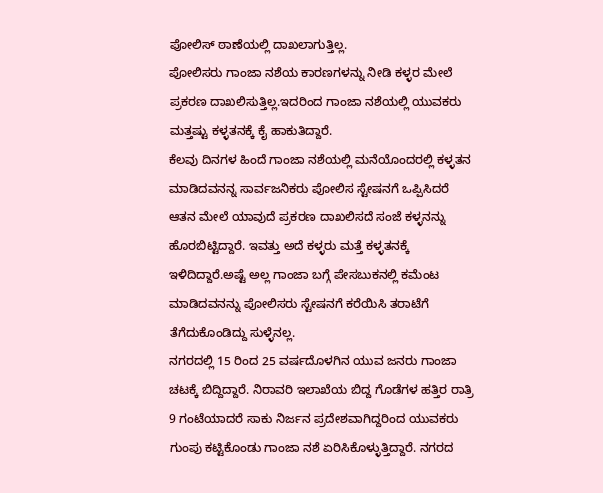ಪೋಲಿಸ್ ಠಾಣೆಯಲ್ಲಿ ದಾಖಲಾಗುತ್ತಿಲ್ಲ.
ಪೋಲಿಸರು ಗಾಂಜಾ ನಶೆಯ ಕಾರಣಗಳನ್ನು ನೀಡಿ ಕಳ್ಳರ ಮೇಲೆ ಪ್ರಕರಣ ದಾಖಲಿಸುತ್ತಿಲ್ಲ.ಇದರಿಂದ ಗಾಂಜಾ ನಶೆಯಲ್ಲಿ ಯುವಕರು ಮತ್ತಷ್ಟು ಕಳ್ಳತನಕ್ಕೆ ಕೈ ಹಾಕುತಿದ್ದಾರೆ.
ಕೆಲವು ದಿನಗಳ ಹಿಂದೆ ಗಾಂಜಾ ನಶೆಯಲ್ಲಿ ಮನೆಯೊಂದರಲ್ಲಿ ಕಳ್ಳತನ ಮಾಡಿದವನನ್ನ ಸಾರ್ವಜನಿಕರು ಪೋಲಿಸ ಸ್ಟೇಷನಗೆ ಒಪ್ಪಿಸಿದರೆ ಆತನ ಮೇಲೆ ಯಾವುದೆ ಪ್ರಕರಣ ದಾಖಲಿಸದೆ ಸಂಜೆ ಕಳ್ಳನನ್ನು ಹೊರಬಿಟ್ಟಿದ್ದಾರೆ. ಇವತ್ತು ಅದೆ ಕಳ್ಳರು ಮತ್ತೆ ಕಳ್ಳತನಕ್ಕೆ ಇಳಿದಿದ್ದಾರೆ.ಅಷ್ಟೆ ಅಲ್ಲ ಗಾಂಜಾ ಬಗ್ಗೆ ಪೇಸಬುಕನಲ್ಲಿ ಕಮೆಂಟ ಮಾಡಿದವನನ್ನು ಪೋಲಿಸರು ಸ್ಟೇಷನಗೆ ಕರೆಯಿಸಿ ತರಾಟೆಗೆ ತೆಗೆದುಕೊಂಡಿದ್ದು ಸುಳ್ಳೆನಲ್ಲ.
ನಗರದಲ್ಲಿ 15 ರಿಂದ 25 ವರ್ಷದೊಳಗಿನ ಯುವ ಜನರು ಗಾಂಜಾ ಚಟಕ್ಕೆ ಬಿದ್ದಿದ್ದಾರೆ. ನಿರಾವರಿ ಇಲಾಖೆಯ ಬಿದ್ದ ಗೊಡೆಗಳ ಹತ್ತಿರ ರಾತ್ರಿ 9 ಗಂಟೆಯಾದರೆ ಸಾಕು ನಿರ್ಜನ ಪ್ರದೇಶವಾಗಿದ್ದರಿಂದ ಯುವಕರು ಗುಂಪು ಕಟ್ಟಿಕೊಂಡು ಗಾಂಜಾ ನಶೆ ಏರಿಸಿಕೊಳ್ಳುತ್ತಿದ್ದಾರೆ. ನಗರದ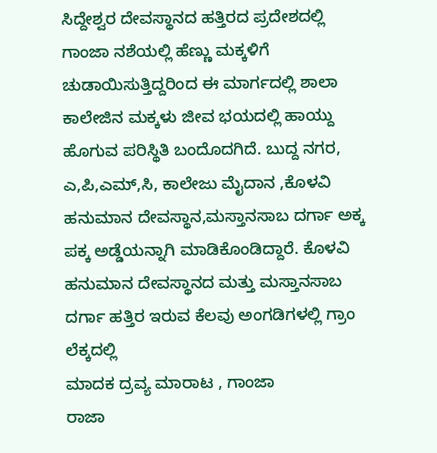ಸಿದ್ದೇಶ್ವರ ದೇವಸ್ಥಾನದ ಹತ್ತಿರದ ಪ್ರದೇಶದಲ್ಲಿ ಗಾಂಜಾ ನಶೆಯಲ್ಲಿ ಹೆಣ್ಣು ಮಕ್ಕಳಿಗೆ ಚುಡಾಯಿಸುತ್ತಿದ್ದರಿಂದ ಈ ಮಾರ್ಗದಲ್ಲಿ ಶಾಲಾ ಕಾಲೇಜಿನ ಮಕ್ಕಳು ಜೀವ ಭಯದಲ್ಲಿ ಹಾಯ್ದು ಹೊಗುವ ಪರಿಸ್ಥಿತಿ ಬಂದೊದಗಿದೆ. ಬುದ್ದ ನಗರ, ಎ,ಪಿ,ಎಮ್,ಸಿ, ಕಾಲೇಜು ಮೈದಾನ ,ಕೊಳವಿ ಹನುಮಾನ ದೇವಸ್ಥಾನ,ಮಸ್ತಾನಸಾಬ ದರ್ಗಾ ಅಕ್ಕ ಪಕ್ಕ ಅಡ್ಡೆಯನ್ನಾಗಿ ಮಾಡಿಕೊಂಡಿದ್ದಾರೆ. ಕೊಳವಿ ಹನುಮಾನ ದೇವಸ್ಥಾನದ ಮತ್ತು ಮಸ್ತಾನಸಾಬ ದರ್ಗಾ ಹತ್ತಿರ ಇರುವ ಕೆಲವು ಅಂಗಡಿಗಳಲ್ಲಿ ಗ್ರಾಂ ಲೆಕ್ಕದಲ್ಲಿ
ಮಾದಕ ದ್ರವ್ಯ ಮಾರಾಟ , ಗಾಂಜಾ
ರಾಜಾ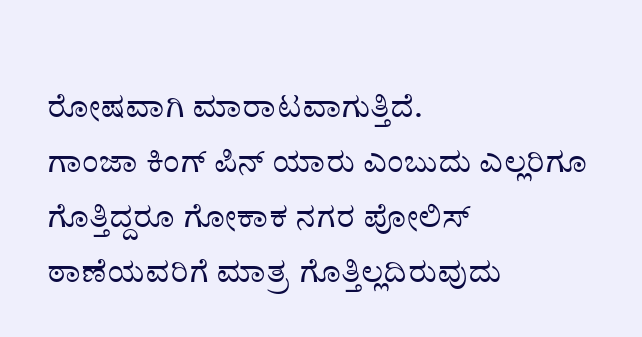ರೋಷವಾಗಿ ಮಾರಾಟವಾಗುತ್ತಿದೆ.
ಗಾಂಜಾ ಕಿಂಗ್ ಪಿನ್ ಯಾರು ಎಂಬುದು ಎಲ್ಲರಿಗೂ ಗೊತ್ತಿದ್ದರೂ ಗೋಕಾಕ ನಗರ ಪೋಲಿಸ್ ಠಾಣೆಯವರಿಗೆ ಮಾತ್ರ ಗೊತ್ತಿಲ್ಲದಿರುವುದು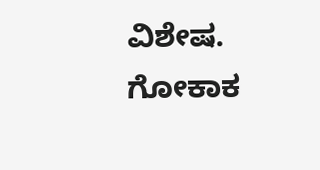ವಿಶೇಷ.
ಗೋಕಾಕ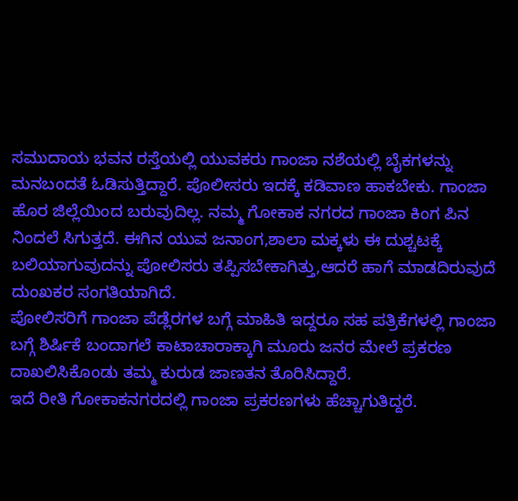ಸಮುದಾಯ ಭವನ ರಸ್ತೆಯಲ್ಲಿ ಯುವಕರು ಗಾಂಜಾ ನಶೆಯಲ್ಲಿ ಬೈಕಗಳನ್ನು ಮನಬಂದತೆ ಓಡಿಸುತ್ತಿದ್ದಾರೆ. ಪೊಲೀಸರು ಇದಕ್ಕೆ ಕಡಿವಾಣ ಹಾಕಬೇಕು. ಗಾಂಜಾ ಹೊರ ಜಿಲ್ಲೆಯಿಂದ ಬರುವುದಿಲ್ಲ. ನಮ್ಮ ಗೋಕಾಕ ನಗರದ ಗಾಂಜಾ ಕಿಂಗ ಪಿನ ನಿಂದಲೆ ಸಿಗುತ್ತದೆ. ಈಗಿನ ಯುವ ಜನಾಂಗ,ಶಾಲಾ ಮಕ್ಕಳು ಈ ದುಶ್ಚಟಕ್ಕೆ ಬಲಿಯಾಗುವುದನ್ನು ಪೋಲಿಸರು ತಪ್ಪಿಸಬೇಕಾಗಿತ್ತು,ಆದರೆ ಹಾಗೆ ಮಾಡದಿರುವುದೆ ದುಂಖಕರ ಸಂಗತಿಯಾಗಿದೆ.
ಪೋಲಿಸರಿಗೆ ಗಾಂಜಾ ಪೆಡ್ಲೆರಗಳ ಬಗ್ಗೆ ಮಾಹಿತಿ ಇದ್ದರೂ ಸಹ ಪತ್ರಿಕೆಗಳಲ್ಲಿ ಗಾಂಜಾ ಬಗ್ಗೆ ಶಿರ್ಷಿಕೆ ಬಂದಾಗಲೆ ಕಾಟಾಚಾರಾಕ್ಕಾಗಿ ಮೂರು ಜನರ ಮೇಲೆ ಪ್ರಕರಣ ದಾಖಲಿಸಿಕೊಂಡು ತಮ್ಮ ಕುರುಡ ಜಾಣತನ ತೊರಿಸಿದ್ದಾರೆ.
ಇದೆ ರೀತಿ ಗೋಕಾಕನಗರದಲ್ಲಿ ಗಾಂಜಾ ಪ್ರಕರಣಗಳು ಹೆಚ್ಚಾಗುತಿದ್ದರೆ.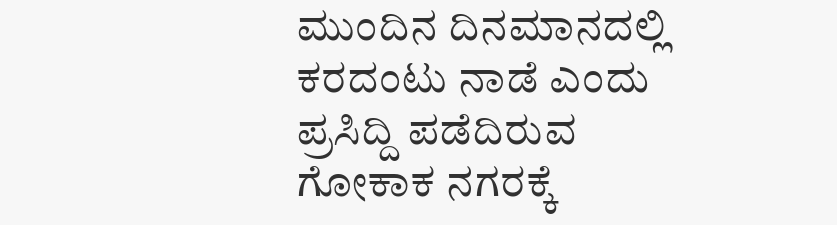ಮುಂದಿನ ದಿನಮಾನದಲ್ಲಿ ಕರದಂಟು ನಾಡೆ ಎಂದು ಪ್ರಸಿದ್ದಿ ಪಡೆದಿರುವ ಗೋಕಾಕ ನಗರಕ್ಕೆ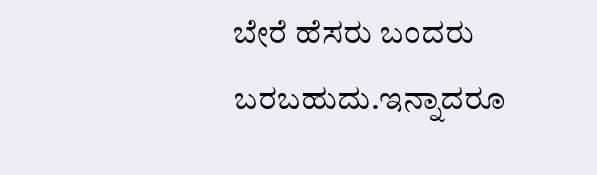ಬೇರೆ ಹೆಸರು ಬಂದರು ಬರಬಹುದು.ಇನ್ನಾದರೂ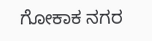ಗೋಕಾಕ ನಗರ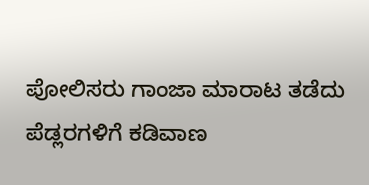ಪೋಲಿಸರು ಗಾಂಜಾ ಮಾರಾಟ ತಡೆದು ಪೆಡ್ಲರಗಳಿಗೆ ಕಡಿವಾಣ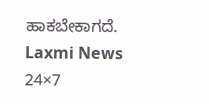ಹಾಕಬೇಕಾಗದೆ.
Laxmi News 24×7